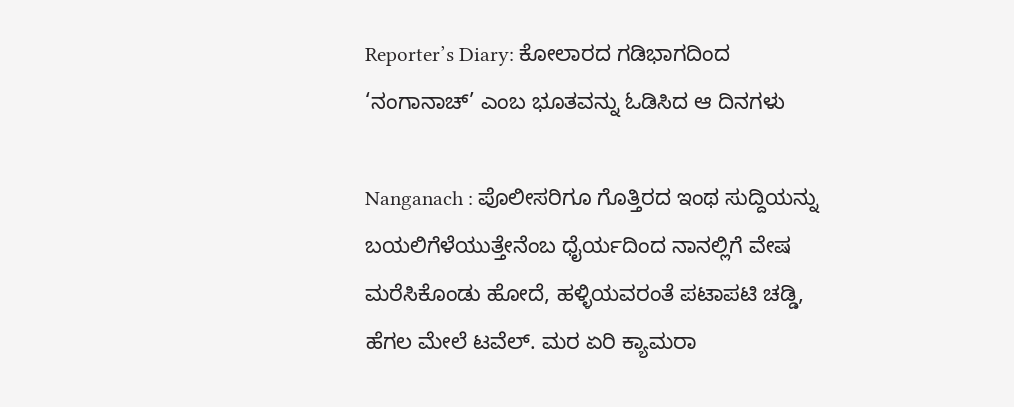Reporter’s Diary: ಕೋಲಾರದ ಗಡಿಭಾಗದಿಂದ ‘ನಂಗಾನಾಚ್’ ಎಂಬ ಭೂತವನ್ನು ಓಡಿಸಿದ ಆ ದಿನಗಳು

Nanganach : ಪೊಲೀಸರಿಗೂ ಗೊತ್ತಿರದ ಇಂಥ ಸುದ್ದಿಯನ್ನು ಬಯಲಿಗೆಳೆಯುತ್ತೇನೆಂಬ ಧೈರ್ಯದಿಂದ ನಾನಲ್ಲಿಗೆ ವೇಷ ಮರೆಸಿಕೊಂಡು ಹೋದೆ, ಹಳ್ಳಿಯವರಂತೆ ಪಟಾಪಟಿ ಚಡ್ಡಿ, ಹೆಗಲ ಮೇಲೆ ಟವೆಲ್. ಮರ ಏರಿ ಕ್ಯಾಮರಾ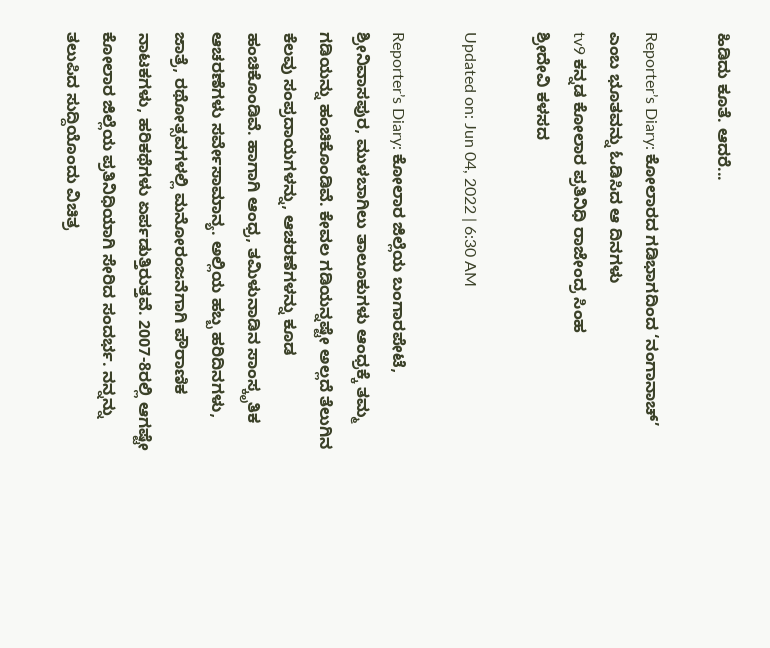ಹಿಡಿದು ಕೂತೆ. ಆದರೆ...

Reporter’s Diary: ಕೋಲಾರದ ಗಡಿಭಾಗದಿಂದ ‘ನಂಗಾನಾಚ್’ ಎಂಬ ಭೂತವನ್ನು ಓಡಿಸಿದ ಆ ದಿನಗಳು
tv9 ಕನ್ನಡ ಕೋಲಾರ ಪ್ರತಿನಿಧಿ ರಾಜೇಂದ್ರ ಸಿಂಹ
ಶ್ರೀದೇವಿ ಕಳಸದ

Updated on: Jun 04, 2022 | 6:30 AM

Reporter’s Diary: ಕೋಲಾರ ಜಿಲ್ಲೆಯ ಬಂಗಾರಪೇಟೆ, ಶ್ರೀನಿವಾಸಪುರ, ಮುಳಬಾಗಿಲು ತಾಲೂಕುಗಳು ಆಂಧ್ರಕ್ಕೆ ತಮ್ಮ ಗಡಿಯನ್ನು ಹಂಚಿಕೊಂಡಿವೆ. ಕೇವಲ ಗಡಿಯನ್ನಷ್ಟೇ ಅಲ್ಲದೆ ತೆಲುಗಿನ ಕೆಲವು ಸಂಪ್ರದಾಯಗಳನ್ನು, ಆಚರಣೆಗಳನ್ನು ಕೂಡ ಹಂಚಿಕೊಂಡಿವೆ. ಹಾಗಾಗಿ ಆಂಧ್ರ, ತಮಿಳುನಾಡಿನ ಸಾಂಸ್ಕೃತಿಕ ಆಚರಣೆಗಳು ಸರ್ವೇಸಾಮಾನ್ಯ. ಅಲ್ಲಿಯ ಹಬ್ಬ ಹರಿದಿನಗಳು, ಜಾತ್ರೆ, ರಥೋತ್ಸವಗಳಲ್ಲಿ ಮನೋರಂಜನೆಗಾಗಿ ಪೌರಾಣಿಕ ನಾಟಕಗಳು, ಹರಿಕಥೆಗಳು ಏರ್ಪಡುತ್ತಿರುತ್ತವೆ. 2007-8ರಲ್ಲಿ ಆಗಷ್ಟೇ ಕೋಲಾರ ಜಿಲ್ಲೆಯ ಪ್ರತಿನಿಧಿಯಾಗಿ ಸೇರಿದ ಸಂದರ್ಭ. ನನ್ನನ್ನು ತಲುಪಿದ ಸುದ್ದಿಯೊಂದು ವಿಚಿತ್ರ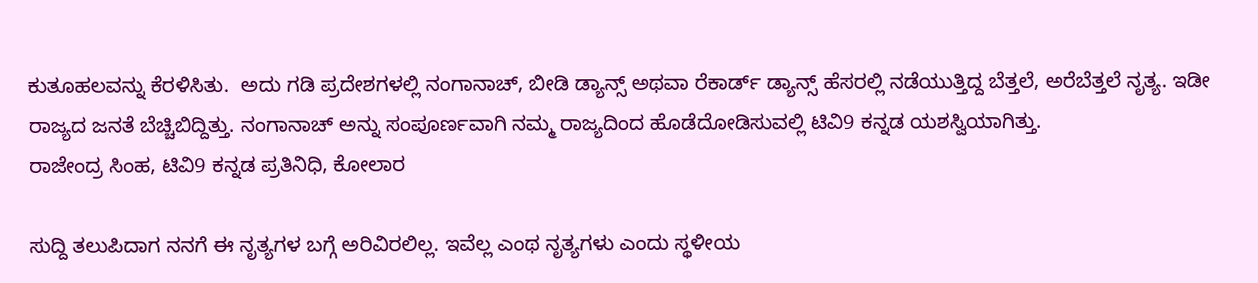ಕುತೂಹಲವನ್ನು ಕೆರಳಿಸಿತು.  ಅದು ಗಡಿ ಪ್ರದೇಶಗಳಲ್ಲಿ ನಂಗಾನಾಚ್, ಬೀಡಿ ಡ್ಯಾನ್ಸ್ ಅಥವಾ ರೆಕಾರ್ಡ್ ಡ್ಯಾನ್ಸ್ ಹೆಸರಲ್ಲಿ ನಡೆಯುತ್ತಿದ್ದ ಬೆತ್ತಲೆ, ಅರೆಬೆತ್ತಲೆ ನೃತ್ಯ. ಇಡೀ ರಾಜ್ಯದ ಜನತೆ ಬೆಚ್ಚಿಬಿದ್ದಿತ್ತು. ನಂಗಾನಾಚ್ ಅನ್ನು ಸಂಪೂರ್ಣವಾಗಿ ನಮ್ಮ ರಾಜ್ಯದಿಂದ ಹೊಡೆದೋಡಿಸುವಲ್ಲಿ ಟಿವಿ9 ಕನ್ನಡ ಯಶಸ್ವಿಯಾಗಿತ್ತು.
ರಾಜೇಂದ್ರ ಸಿಂಹ, ಟಿವಿ9 ಕನ್ನಡ ಪ್ರತಿನಿಧಿ, ಕೋಲಾರ

ಸುದ್ದಿ ತಲುಪಿದಾಗ ನನಗೆ ಈ ನೃತ್ಯಗಳ ಬಗ್ಗೆ ಅರಿವಿರಲಿಲ್ಲ. ಇವೆಲ್ಲ ಎಂಥ ನೃತ್ಯಗಳು ಎಂದು ಸ್ಥಳೀಯ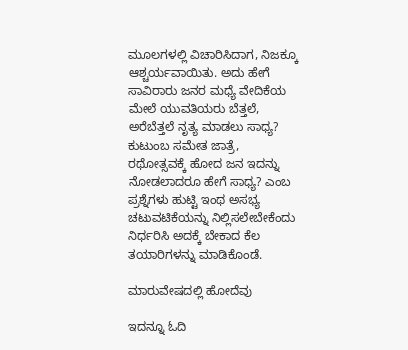ಮೂಲಗಳಲ್ಲಿ ವಿಚಾರಿಸಿದಾಗ, ನಿಜಕ್ಕೂ ಆಶ್ಚರ್ಯವಾಯಿತು. ಅದು ಹೇಗೆ ಸಾವಿರಾರು ಜನರ ಮಧ್ಯೆ ವೇದಿಕೆಯ ಮೇಲೆ ಯುವತಿಯರು ಬೆತ್ತಲೆ, ಅರೆಬೆತ್ತಲೆ ನೃತ್ಯ ಮಾಡಲು ಸಾಧ್ಯ? ಕುಟುಂಬ ಸಮೇತ ಜಾತ್ರೆ, ರಥೋತ್ಸವಕ್ಕೆ ಹೋದ ಜನ ಇದನ್ನು ನೋಡಲಾದರೂ ಹೇಗೆ ಸಾಧ್ಯ? ಎಂಬ ಪ್ರಶ್ನೆಗಳು ಹುಟ್ಟಿ ಇಂಥ ಅಸಭ್ಯ ಚಟುವಟಿಕೆಯನ್ನು ನಿಲ್ಲಿಸಲೇಬೇಕೆಂದು ನಿರ್ಧರಿಸಿ ಅದಕ್ಕೆ ಬೇಕಾದ ಕೆಲ ತಯಾರಿಗಳನ್ನು ಮಾಡಿಕೊಂಡೆ.

ಮಾರುವೇಷದಲ್ಲಿ ಹೋದೆವು

ಇದನ್ನೂ ಓದಿ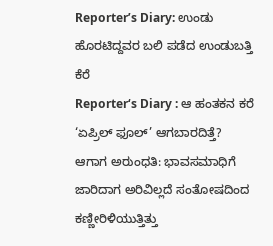Reporter’s Diary: ಉಂಡು ಹೊರಟಿದ್ದವರ ಬಲಿ ಪಡೆದ ಉಂಡುಬತ್ತಿ ಕೆರೆ
Reporter‘s Diary : ಆ ಹಂತಕನ ಕರೆ ‘ಏಪ್ರಿಲ್ ಫೂಲ್’ ಆಗಬಾರದಿತ್ತೆ?
ಆಗಾಗ ಅರುಂಧತಿ: ಭಾವಸಮಾಧಿಗೆ ಜಾರಿದಾಗ ಅರಿವಿಲ್ಲದೆ ಸಂತೋಷದಿಂದ ಕಣ್ಣೀರಿಳಿಯುತ್ತಿತ್ತು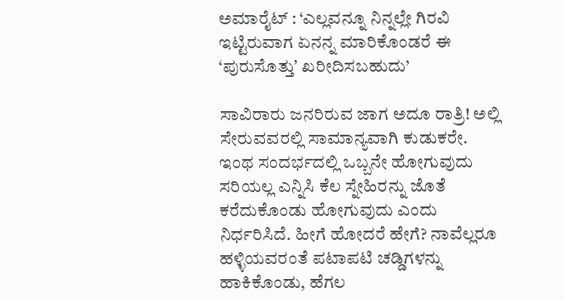ಅಮಾರೈಟ್ : ‘ಎಲ್ಲವನ್ನೂ ನಿನ್ನಲ್ಲೇ ಗಿರವಿ ಇಟ್ಟಿರುವಾಗ ಏನನ್ನ ಮಾರಿಕೊಂಡರೆ ಈ ‘ಪುರುಸೊತ್ತುʼ ಖರೀದಿಸಬಹುದು’

ಸಾವಿರಾರು ಜನರಿರುವ ಜಾಗ ಅದೂ ರಾತ್ರಿ! ಅಲ್ಲಿ ಸೇರುವವರಲ್ಲಿ ಸಾಮಾನ್ಯವಾಗಿ ಕುಡುಕರೇ. ಇಂಥ ಸಂದರ್ಭದಲ್ಲಿ ಒಬ್ಬನೇ ಹೋಗುವುದು ಸರಿಯಲ್ಲ ಎನ್ನಿಸಿ ಕೆಲ ಸ್ನೇಹಿರನ್ನು ಜೊತೆ ಕರೆದುಕೊಂಡು ಹೋಗುವುದು ಎಂದು ನಿರ್ಧರಿಸಿದೆ. ಹೀಗೆ ಹೋದರೆ ಹೇಗೆ? ನಾವೆಲ್ಲರೂ ಹಳ್ಳಿಯವರಂತೆ ಪಟಾಪಟಿ ಚಡ್ಡಿಗಳನ್ನು ಹಾಕಿಕೊಂಡು, ಹೆಗಲ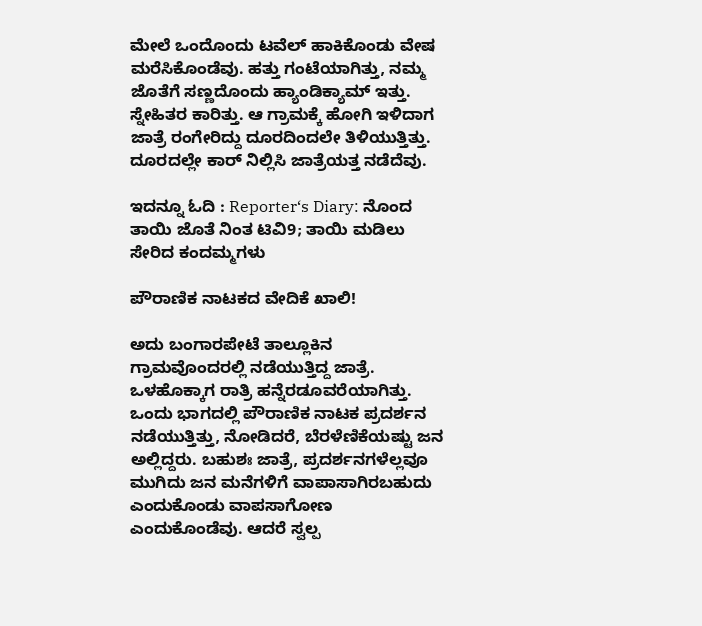ಮೇಲೆ ಒಂದೊಂದು ಟವೆಲ್ ಹಾಕಿಕೊಂಡು ವೇಷ ಮರೆಸಿಕೊಂಡೆವು. ಹತ್ತು ಗಂಟೆಯಾಗಿತ್ತು, ನಮ್ಮ ಜೊತೆಗೆ ಸಣ್ಣದೊಂದು ಹ್ಯಾಂಡಿಕ್ಯಾಮ್ ಇತ್ತು. ಸ್ನೇಹಿತರ ಕಾರಿತ್ತು. ಆ ಗ್ರಾಮಕ್ಕೆ ಹೋಗಿ ಇಳಿದಾಗ ಜಾತ್ರೆ ರಂಗೇರಿದ್ದು ದೂರದಿಂದಲೇ ತಿಳಿಯುತ್ತಿತ್ತು. ದೂರದಲ್ಲೇ ಕಾರ್ ನಿಲ್ಲಿಸಿ ಜಾತ್ರೆಯತ್ತ ನಡೆದೆವು.

ಇದನ್ನೂ ಓದಿ : Reporter‘s Diary: ನೊಂದ ತಾಯಿ ಜೊತೆ ನಿಂತ ಟಿವಿ9; ತಾಯಿ ಮಡಿಲು ಸೇರಿದ ಕಂದಮ್ಮಗಳು

ಪೌರಾಣಿಕ ನಾಟಕದ ವೇದಿಕೆ ಖಾಲಿ!

ಅದು ಬಂಗಾರಪೇಟೆ ತಾಲ್ಲೂಕಿನ ಗ್ರಾಮವೊಂದರಲ್ಲಿ ನಡೆಯುತ್ತಿದ್ದ ಜಾತ್ರೆ. ಒಳಹೊಕ್ಕಾಗ ರಾತ್ರಿ ಹನ್ನೆರಡೂವರೆಯಾಗಿತ್ತು. ಒಂದು ಭಾಗದಲ್ಲಿ ಪೌರಾಣಿಕ ನಾಟಕ ಪ್ರದರ್ಶನ ನಡೆಯುತ್ತಿತ್ತು, ನೋಡಿದರೆ, ಬೆರಳೆಣಿಕೆಯಷ್ಟು ಜನ ಅಲ್ಲಿದ್ದರು. ಬಹುಶಃ ಜಾತ್ರೆ, ಪ್ರದರ್ಶನಗಳೆಲ್ಲವೂ ಮುಗಿದು ಜನ ಮನೆಗಳಿಗೆ ವಾಪಾಸಾಗಿರಬಹುದು ಎಂದುಕೊಂಡು ವಾಪಸಾಗೋಣ ಎಂದುಕೊಂಡೆವು. ಆದರೆ ಸ್ವಲ್ಪ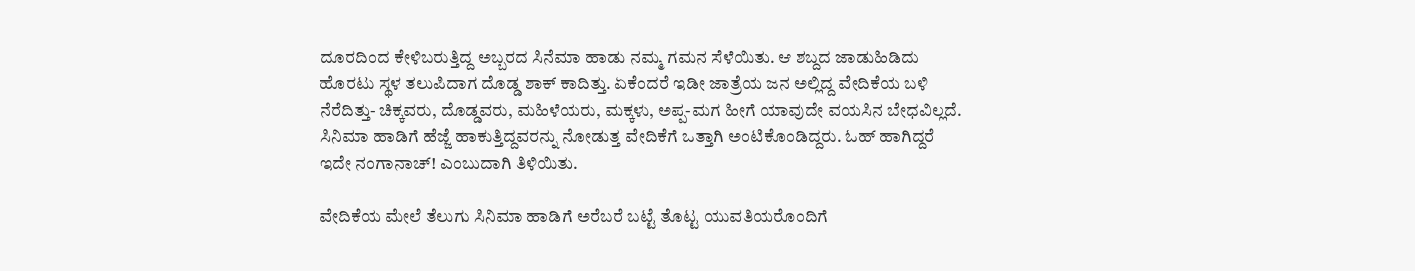ದೂರದಿಂದ ಕೇಳಿಬರುತ್ತಿದ್ದ ಅಬ್ಬರದ ಸಿನೆಮಾ ಹಾಡು ನಮ್ಮ ಗಮನ ಸೆಳೆಯಿತು. ಆ ಶಬ್ದದ ಜಾಡುಹಿಡಿದು ಹೊರಟು ಸ್ಥಳ ತಲುಪಿದಾಗ ದೊಡ್ಡ ಶಾಕ್ ಕಾದಿತ್ತು. ಏಕೆಂದರೆ ಇಡೀ ಜಾತ್ರೆಯ ಜನ ಅಲ್ಲಿದ್ದ ವೇದಿಕೆಯ ಬಳಿ ನೆರೆದಿತ್ತು- ಚಿಕ್ಕವರು, ದೊಡ್ಡವರು, ಮಹಿಳೆಯರು, ಮಕ್ಕಳು, ಅಪ್ಪ-ಮಗ ಹೀಗೆ ಯಾವುದೇ ವಯಸಿನ ಬೇಧವಿಲ್ಲದೆ. ಸಿನಿಮಾ ಹಾಡಿಗೆ ಹೆಜ್ಜೆ ಹಾಕುತ್ತಿದ್ದವರನ್ನು ನೋಡುತ್ತ ವೇದಿಕೆಗೆ ಒತ್ತಾಗಿ ಅಂಟಿಕೊಂಡಿದ್ದರು. ಓಹ್ ಹಾಗಿದ್ದರೆ ಇದೇ ನಂಗಾನಾಚ್! ಎಂಬುದಾಗಿ ತಿಳಿಯಿತು.

ವೇದಿಕೆಯ ಮೇಲೆ ತೆಲುಗು ಸಿನಿಮಾ ಹಾಡಿಗೆ ಅರೆಬರೆ ಬಟ್ಟೆ ತೊಟ್ಟ ಯುವತಿಯರೊಂದಿಗೆ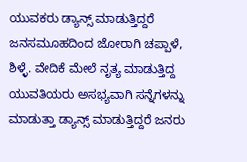ಯುವಕರು ಡ್ಯಾನ್ಸ್ ಮಾಡುತ್ತಿದ್ದರೆ ಜನಸಮೂಹದಿಂದ ಜೋರಾಗಿ ಚಪ್ಪಾಳೆ, ಶಿಳ್ಳೆ. ವೇದಿಕೆ ಮೇಲೆ ನೃತ್ಯ ಮಾಡುತ್ತಿದ್ದ ಯುವತಿಯರು ಅಸಭ್ಯವಾಗಿ ಸನ್ನೆಗಳನ್ನು ಮಾಡುತ್ತಾ ಡ್ಯಾನ್ಸ್ ಮಾಡುತ್ತಿದ್ದರೆ ಜನರು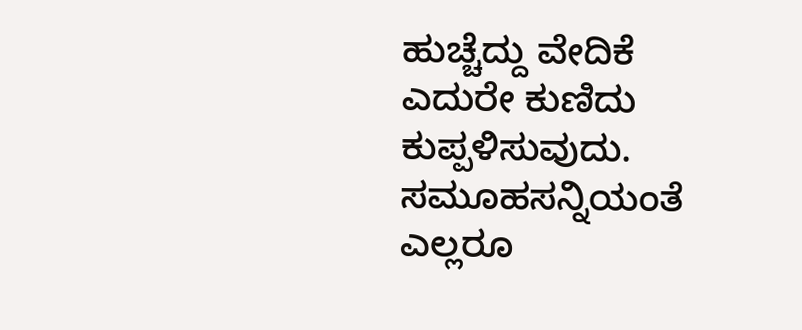ಹುಚ್ಚೆದ್ದು ವೇದಿಕೆ ಎದುರೇ ಕುಣಿದು ಕುಪ್ಪಳಿಸುವುದು. ಸಮೂಹಸನ್ನಿಯಂತೆ ಎಲ್ಲರೂ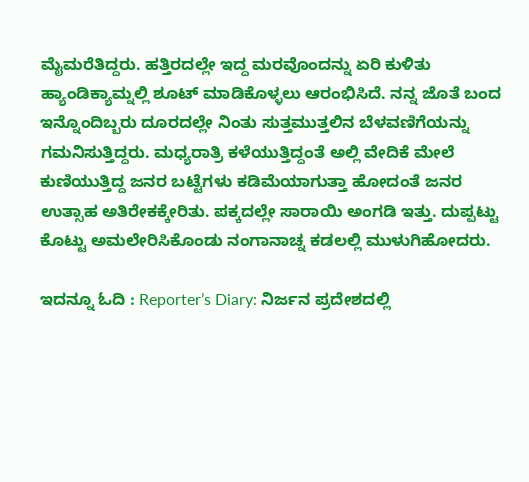ಮೈಮರೆತಿದ್ದರು. ಹತ್ತಿರದಲ್ಲೇ ಇದ್ದ ಮರವೊಂದನ್ನು ಏರಿ ಕುಳಿತು ಹ್ಯಾಂಡಿಕ್ಯಾಮ್ನಲ್ಲಿ ಶೂಟ್ ಮಾಡಿಕೊಳ್ಳಲು ಆರಂಭಿಸಿದೆ. ನನ್ನ ಜೊತೆ ಬಂದ ಇನ್ನೊಂದಿಬ್ಬರು ದೂರದಲ್ಲೇ ನಿಂತು ಸುತ್ತಮುತ್ತಲಿನ ಬೆಳವಣಿಗೆಯನ್ನು ಗಮನಿಸುತ್ತಿದ್ದರು. ಮಧ್ಯರಾತ್ರಿ ಕಳೆಯುತ್ತಿದ್ದಂತೆ ಅಲ್ಲಿ ವೇದಿಕೆ ಮೇಲೆ ಕುಣಿಯುತ್ತಿದ್ದ ಜನರ ಬಟ್ಟೆಗಳು ಕಡಿಮೆಯಾಗುತ್ತಾ ಹೋದಂತೆ ಜನರ ಉತ್ಸಾಹ ಅತಿರೇಕಕ್ಕೇರಿತು. ಪಕ್ಕದಲ್ಲೇ ಸಾರಾಯಿ ಅಂಗಡಿ ಇತ್ತು. ದುಪ್ಪಟ್ಟು ಕೊಟ್ಟು ಅಮಲೇರಿಸಿಕೊಂಡು ನಂಗಾನಾಚ್ನ ಕಡಲಲ್ಲಿ ಮುಳುಗಿಹೋದರು.

ಇದನ್ನೂ ಓದಿ : Reporter’s Diary: ನಿರ್ಜನ ಪ್ರದೇಶದಲ್ಲಿ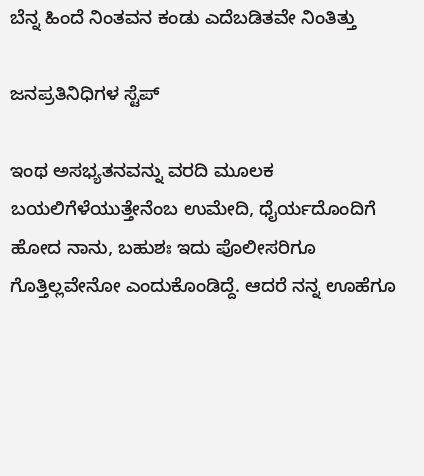ಬೆನ್ನ ಹಿಂದೆ ನಿಂತವನ ಕಂಡು ಎದೆಬಡಿತವೇ ನಿಂತಿತ್ತು

ಜನಪ್ರತಿನಿಧಿಗಳ ಸ್ಟೆಪ್

ಇಂಥ ಅಸಭ್ಯತನವನ್ನು ವರದಿ ಮೂಲಕ ಬಯಲಿಗೆಳೆಯುತ್ತೇನೆಂಬ ಉಮೇದಿ, ಧೈರ್ಯದೊಂದಿಗೆ ಹೋದ ನಾನು, ಬಹುಶಃ ಇದು ಪೊಲೀಸರಿಗೂ ಗೊತ್ತಿಲ್ಲವೇನೋ ಎಂದುಕೊಂಡಿದ್ದೆ. ಆದರೆ ನನ್ನ ಊಹೆಗೂ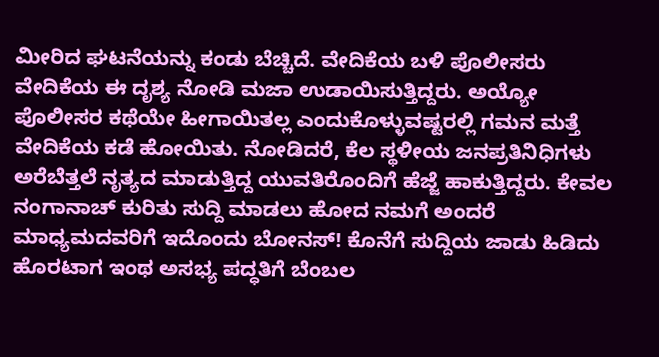ಮೀರಿದ ಘಟನೆಯನ್ನು ಕಂಡು ಬೆಚ್ಚಿದೆ. ವೇದಿಕೆಯ ಬಳಿ ಪೊಲೀಸರು ವೇದಿಕೆಯ ಈ ದೃಶ್ಯ ನೋಡಿ ಮಜಾ ಉಡಾಯಿಸುತ್ತಿದ್ದರು. ಅಯ್ಯೋ ಪೊಲೀಸರ ಕಥೆಯೇ ಹೀಗಾಯಿತಲ್ಲ ಎಂದುಕೊಳ್ಳುವಷ್ಟರಲ್ಲಿ ಗಮನ ಮತ್ತೆ ವೇದಿಕೆಯ ಕಡೆ ಹೋಯಿತು. ನೋಡಿದರೆ, ಕೆಲ ಸ್ಥಳೀಯ ಜನಪ್ರತಿನಿಧಿಗಳು ಅರೆಬೆತ್ತಲೆ ನೃತ್ಯದ ಮಾಡುತ್ತಿದ್ದ ಯುವತಿರೊಂದಿಗೆ ಹೆಜ್ಜೆ ಹಾಕುತ್ತಿದ್ದರು. ಕೇವಲ ನಂಗಾನಾಚ್ ಕುರಿತು ಸುದ್ದಿ ಮಾಡಲು ಹೋದ ನಮಗೆ ಅಂದರೆ ಮಾಧ್ಯಮದವರಿಗೆ ಇದೊಂದು ಬೋನಸ್! ಕೊನೆಗೆ ಸುದ್ದಿಯ ಜಾಡು ಹಿಡಿದು ಹೊರಟಾಗ ಇಂಥ ಅಸಭ್ಯ ಪದ್ಧತಿಗೆ ಬೆಂಬಲ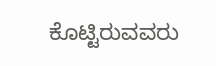ಕೊಟ್ಟಿರುವವರು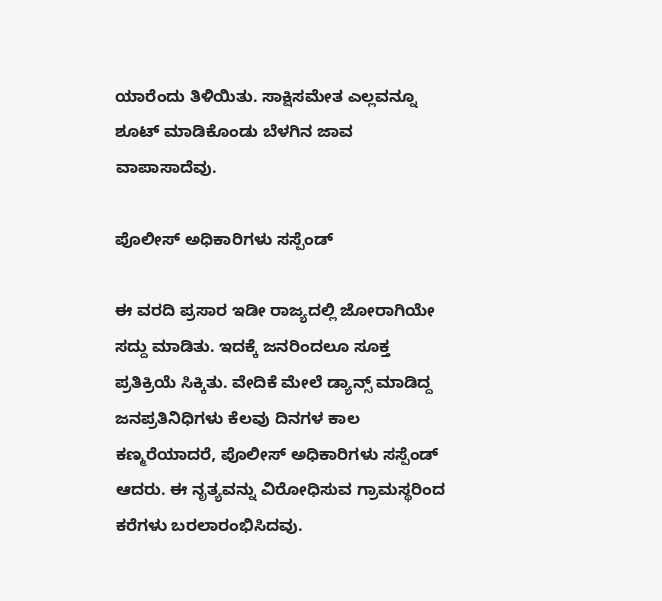ಯಾರೆಂದು ತಿಳಿಯಿತು. ಸಾಕ್ಷಿಸಮೇತ ಎಲ್ಲವನ್ನೂ ಶೂಟ್ ಮಾಡಿಕೊಂಡು ಬೆಳಗಿನ ಜಾವ ವಾಪಾಸಾದೆವು.

ಪೊಲೀಸ್ ಅಧಿಕಾರಿಗಳು ಸಸ್ಪೆಂಡ್

ಈ ವರದಿ ಪ್ರಸಾರ ಇಡೀ ರಾಜ್ಯದಲ್ಲಿ ಜೋರಾಗಿಯೇ ಸದ್ದು ಮಾಡಿತು. ಇದಕ್ಕೆ ಜನರಿಂದಲೂ ಸೂಕ್ತ ಪ್ರತಿಕ್ರಿಯೆ ಸಿಕ್ಕಿತು. ವೇದಿಕೆ ಮೇಲೆ ಡ್ಯಾನ್ಸ್ ಮಾಡಿದ್ದ ಜನಪ್ರತಿನಿಧಿಗಳು ಕೆಲವು ದಿನಗಳ ಕಾಲ ಕಣ್ಮರೆಯಾದರೆ, ಪೊಲೀಸ್ ಅಧಿಕಾರಿಗಳು ಸಸ್ಪೆಂಡ್ ಆದರು. ಈ ನೃತ್ಯವನ್ನು ವಿರೋಧಿಸುವ ಗ್ರಾಮಸ್ಥರಿಂದ ಕರೆಗಳು ಬರಲಾರಂಭಿಸಿದವು.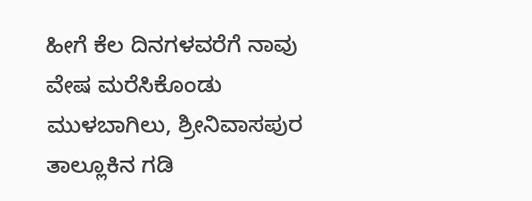ಹೀಗೆ ಕೆಲ ದಿನಗಳವರೆಗೆ ನಾವು ವೇಷ ಮರೆಸಿಕೊಂಡು ಮುಳಬಾಗಿಲು, ಶ್ರೀನಿವಾಸಪುರ ತಾಲ್ಲೂಕಿನ ಗಡಿ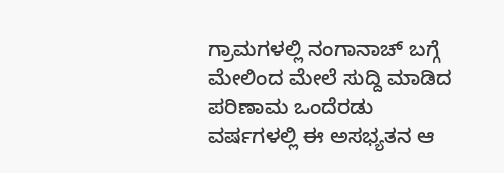ಗ್ರಾಮಗಳಲ್ಲಿ ನಂಗಾನಾಚ್ ಬಗ್ಗೆ ಮೇಲಿಂದ ಮೇಲೆ ಸುದ್ದಿ ಮಾಡಿದ ಪರಿಣಾಮ ಒಂದೆರಡು ವರ್ಷಗಳಲ್ಲಿ ಈ ಅಸಭ್ಯತನ ಆ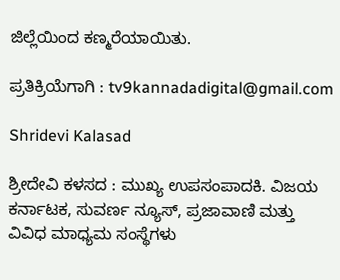ಜಿಲ್ಲೆಯಿಂದ ಕಣ್ಮರೆಯಾಯಿತು.

ಪ್ರತಿಕ್ರಿಯೆಗಾಗಿ : tv9kannadadigital@gmail.com

Shridevi Kalasad

ಶ್ರೀದೇವಿ ಕಳಸದ : ಮುಖ್ಯ ಉಪಸಂಪಾದಕಿ. ವಿಜಯ ಕರ್ನಾಟಕ, ಸುವರ್ಣ ನ್ಯೂಸ್, ಪ್ರಜಾವಾಣಿ ಮತ್ತು ವಿವಿಧ ಮಾಧ್ಯಮ ಸಂಸ್ಥೆಗಳು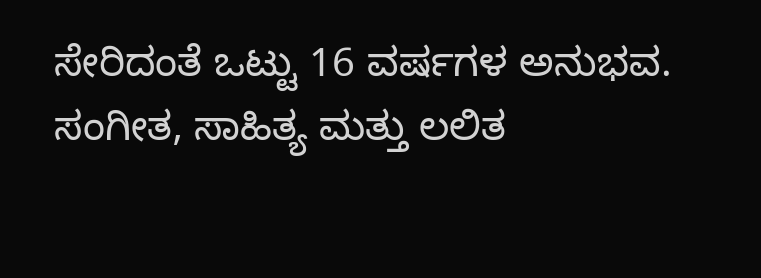ಸೇರಿದಂತೆ ಒಟ್ಟು 16 ವರ್ಷಗಳ ಅನುಭವ. ಸಂಗೀತ, ಸಾಹಿತ್ಯ ಮತ್ತು ಲಲಿತ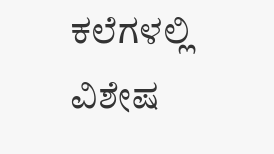ಕಲೆಗಳಲ್ಲಿ ವಿಶೇಷ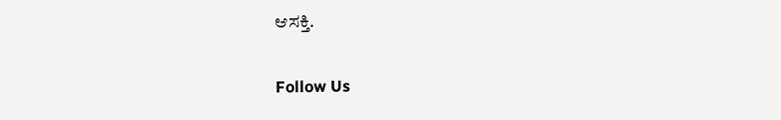ಆಸಕ್ತಿ.

Follow Us